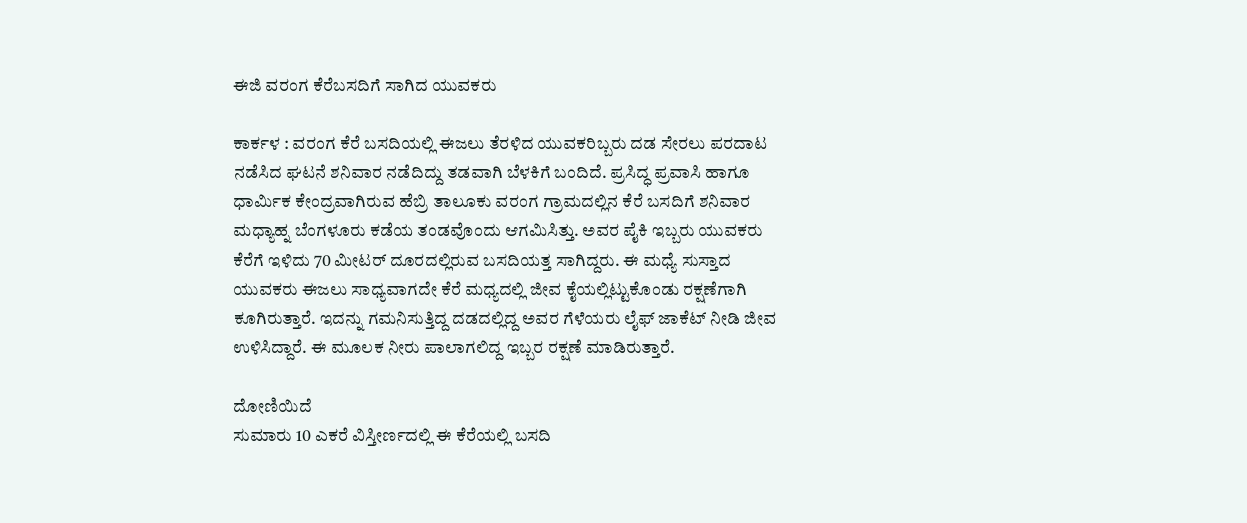ಈಜಿ ವರಂಗ ಕೆರೆಬಸದಿಗೆ ಸಾಗಿದ ಯುವಕರು

ಕಾರ್ಕಳ : ವರಂಗ ಕೆರೆ ಬಸದಿಯಲ್ಲಿ ಈಜಲು ತೆರಳಿದ ಯುವಕರಿಬ್ಬರು ದಡ ಸೇರಲು ಪರದಾಟ ನಡೆಸಿದ ಘಟನೆ ಶನಿವಾರ ನಡೆದಿದ್ದು ತಡವಾಗಿ ಬೆಳಕಿಗೆ ಬಂದಿದೆ. ಪ್ರಸಿದ್ಧ ಪ್ರವಾಸಿ ಹಾಗೂ ಧಾರ್ಮಿಕ ಕೇಂದ್ರವಾಗಿರುವ ಹೆಬ್ರಿ ತಾಲೂಕು ವರಂಗ ಗ್ರಾಮದಲ್ಲಿನ ಕೆರೆ ಬಸದಿಗೆ ಶನಿವಾರ ಮಧ್ಯಾಹ್ನ ಬೆಂಗಳೂರು ಕಡೆಯ ತಂಡವೊಂದು ಆಗಮಿಸಿತ್ತು. ಅವರ ಪೈಕಿ ಇಬ್ಬರು ಯುವಕರು ಕೆರೆಗೆ ಇಳಿದು 70 ಮೀಟರ್‌ ದೂರದಲ್ಲಿರುವ ಬಸದಿಯತ್ತ ಸಾಗಿದ್ದರು. ಈ ಮಧ್ಯೆ ಸುಸ್ತಾದ ಯುವಕರು ಈಜಲು ಸಾಧ್ಯವಾಗದೇ ಕೆರೆ ಮಧ್ಯದಲ್ಲಿ ಜೀವ ಕೈಯಲ್ಲಿಟ್ಟುಕೊಂಡು ರಕ್ಷಣೆಗಾಗಿ ಕೂಗಿರುತ್ತಾರೆ. ಇದನ್ನು ಗಮನಿಸುತ್ತಿದ್ದ ದಡದಲ್ಲಿದ್ದ ಅವರ ಗೆಳೆಯರು ಲೈಫ್ ಜಾಕೆಟ್‌ ನೀಡಿ ಜೀವ ಉಳಿಸಿದ್ದಾರೆ. ಈ ಮೂಲಕ ನೀರು ಪಾಲಾಗಲಿದ್ದ ಇಬ್ಬರ ರಕ್ಷಣೆ ಮಾಡಿರುತ್ತಾರೆ.

ದೋಣಿಯಿದೆ
ಸುಮಾರು 10 ಎಕರೆ ವಿಸ್ತೀರ್ಣದಲ್ಲಿ ಈ ಕೆರೆಯಲ್ಲಿ ಬಸದಿ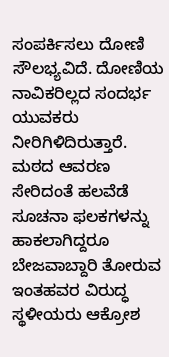ಸಂಪರ್ಕಿಸಲು ದೋಣಿ ಸೌಲಭ್ಯವಿದೆ. ದೋಣಿಯ ನಾವಿಕರಿಲ್ಲದ ಸಂದರ್ಭ ಯುವಕರು ನೀರಿಗಿಳಿದಿರುತ್ತಾರೆ. ಮಠದ ಆವರಣ ಸೇರಿದಂತೆ ಹಲವೆಡೆ ಸೂಚನಾ ಫಲಕಗಳನ್ನು ಹಾಕಲಾಗಿದ್ದರೂ ಬೇಜವಾಬ್ದಾರಿ ತೋರುವ ಇಂತಹವರ ವಿರುದ್ಧ ಸ್ಥಳೀಯರು ಆಕ್ರೋಶ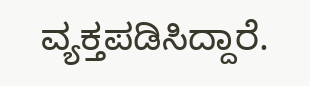ವ್ಯಕ್ತಪಡಿಸಿದ್ದಾರೆ.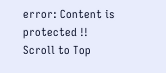error: Content is protected !!
Scroll to Top